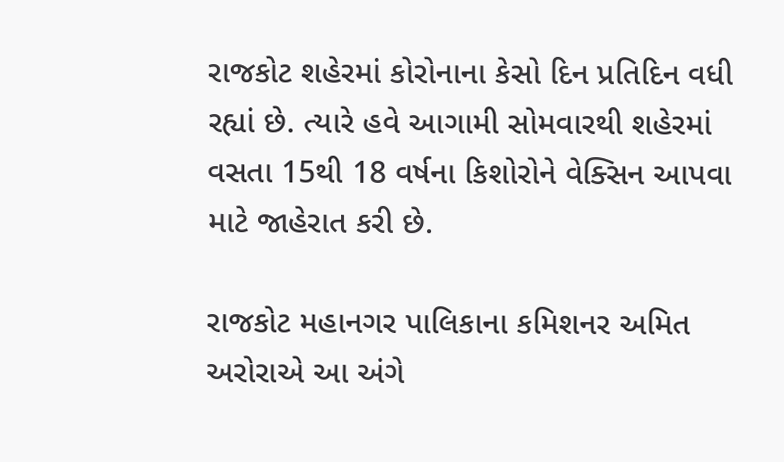રાજકોટ શહેરમાં કોરોનાના કેસો દિન પ્રતિદિન વધી રહ્યાં છે. ત્યારે હવે આગામી સોમવારથી શહેરમાં વસતા 15થી 18 વર્ષના કિશોરોને વેક્સિન આપવા માટે જાહેરાત કરી છે.

રાજકોટ મહાનગર પાલિકાના કમિશનર અમિત અરોરાએ આ અંગે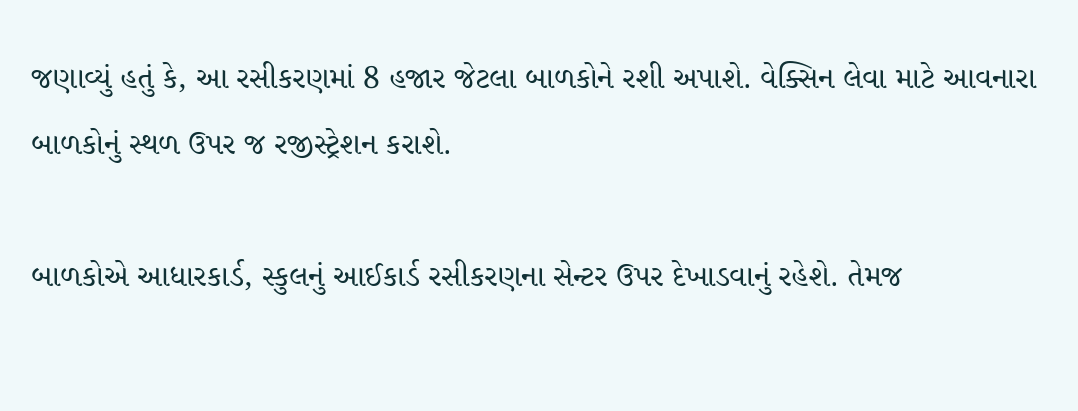જણાવ્યું હતું કે, આ રસીકરણમાં 8 હજાર જેટલા બાળકોને રશી અપાશે. વેક્સિન લેવા માટે આવનારા બાળકોનું સ્થળ ઉપર જ રજીસ્ટ્રેશન કરાશે.

બાળકોએ આધારકાર્ડ, સ્કુલનું આઈકાર્ડ રસીકરણના સેન્ટર ઉપર દેખાડવાનું રહેશે. તેમજ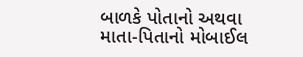બાળકે પોતાનો અથવા માતા-પિતાનો મોબાઈલ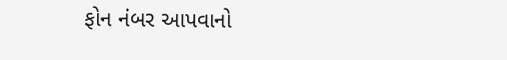ફોન નંબર આપવાનો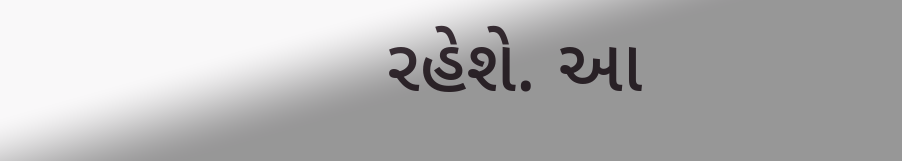રહેશે. આ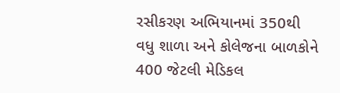રસીકરણ અભિયાનમાં 350થી વધુ શાળા અને કોલેજના બાળકોને 400 જેટલી મેડિકલ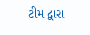ટીમ દ્વારા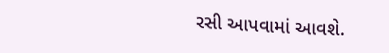રસી આપવામાં આવશે.